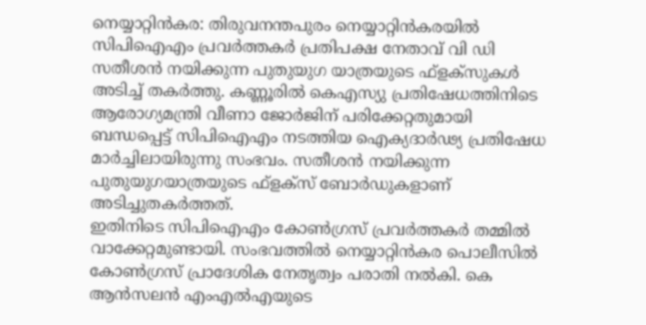നെയ്യാറ്റിൻകര: തിരുവനന്തപുരം നെയ്യാറ്റിൻകരയിൽ സിപിഐഎം പ്രവർത്തകർ പ്രതിപക്ഷ നേതാവ് വി ഡി സതീശൻ നയിക്കുന്ന പുതുയുഗ യാത്രയുടെ ഫ്ളക്സുകൾ അടിച്ച് തകർത്തു. കണ്ണൂരിൽ കെഎസ്യു പ്രതിഷേധത്തിനിടെ ആരോഗ്യമന്ത്രി വീണാ ജോർജിന് പരിക്കേറ്റതുമായി ബന്ധപ്പെട്ട് സിപിഐഎം നടത്തിയ ഐക്യദാർഢ്യ പ്രതിഷേധ മാർച്ചിലായിരുന്നു സംഭവം. സതീശൻ നയിക്കുന്ന പുതുയുഗയാത്രയുടെ ഫ്ളക്സ് ബോർഡുകളാണ് അടിച്ചുതകർത്തത്.
ഇതിനിടെ സിപിഐഎം കോൺഗ്രസ് പ്രവർത്തകർ തമ്മിൽ വാക്കേറ്റമുണ്ടായി. സംഭവത്തിൽ നെയ്യാറ്റിൻകര പൊലീസിൽ കോൺഗ്രസ് പ്രാദേശിക നേതൃത്വം പരാതി നൽകി. കെ ആൻസലൻ എംഎൽഎയുടെ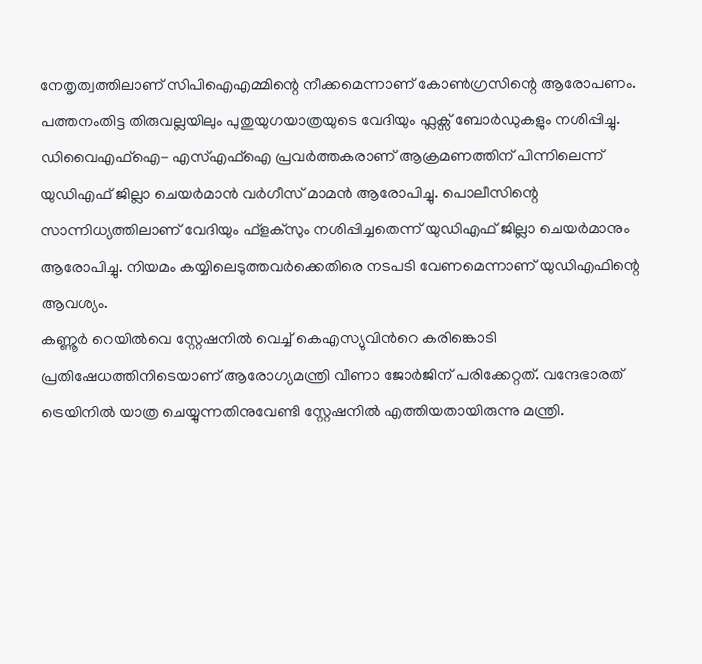നേതൃത്വത്തിലാണ് സിപിഐഎമ്മിന്റെ നീക്കമെന്നാണ് കോൺഗ്രസിന്റെ ആരോപണം.
പത്തനംതിട്ട തിരുവല്ലയിലും പുതുയുഗയാത്രയുടെ വേദിയും ഫ്ലക്സ് ബോർഡുകളും നശിപ്പിച്ചു. ഡിവൈഎഫ്ഐ- എസ്എഫ്ഐ പ്രവർത്തകരാണ് ആക്രമണത്തിന് പിന്നിലെന്ന് യുഡിഎഫ് ജില്ലാ ചെയർമാൻ വർഗീസ് മാമൻ ആരോപിച്ചു. പൊലീസിന്റെ സാന്നിധ്യത്തിലാണ് വേദിയും ഫ്ളക്സും നശിപ്പിച്ചതെന്ന് യുഡിഎഫ് ജില്ലാ ചെയർമാനും ആരോപിച്ചു. നിയമം കയ്യിലെടുത്തവർക്കെതിരെ നടപടി വേണമെന്നാണ് യുഡിഎഫിന്റെ ആവശ്യം.
കണ്ണൂർ റെയിൽവെ സ്റ്റേഷനിൽ വെച്ച് കെഎസ്യുവിൻറെ കരിങ്കൊടി പ്രതിഷേധത്തിനിടെയാണ് ആരോഗ്യമന്ത്രി വീണാ ജോർജിന് പരിക്കേറ്റത്. വന്ദേഭാരത് ട്രെയിനിൽ യാത്ര ചെയ്യുന്നതിനുവേണ്ടി സ്റ്റേഷനിൽ എത്തിയതായിരുന്നു മന്ത്രി.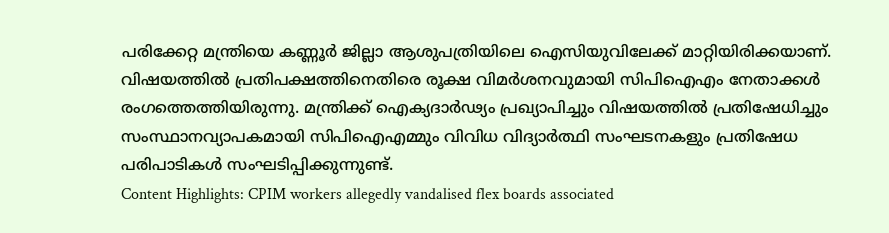പരിക്കേറ്റ മന്ത്രിയെ കണ്ണൂർ ജില്ലാ ആശുപത്രിയിലെ ഐസിയുവിലേക്ക് മാറ്റിയിരിക്കയാണ്. വിഷയത്തിൽ പ്രതിപക്ഷത്തിനെതിരെ രൂക്ഷ വിമർശനവുമായി സിപിഐഎം നേതാക്കൾ രംഗത്തെത്തിയിരുന്നു. മന്ത്രിക്ക് ഐക്യദാർഢ്യം പ്രഖ്യാപിച്ചും വിഷയത്തിൽ പ്രതിഷേധിച്ചും സംസ്ഥാനവ്യാപകമായി സിപിഐഎമ്മും വിവിധ വിദ്യാർത്ഥി സംഘടനകളും പ്രതിഷേധ പരിപാടികൾ സംഘടിപ്പിക്കുന്നുണ്ട്.
Content Highlights: CPIM workers allegedly vandalised flex boards associated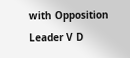with Opposition Leader V D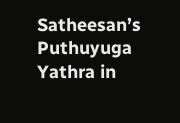Satheesan’s Puthuyuga Yathra in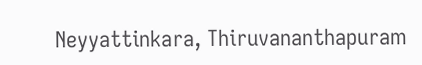Neyyattinkara, Thiruvananthapuram